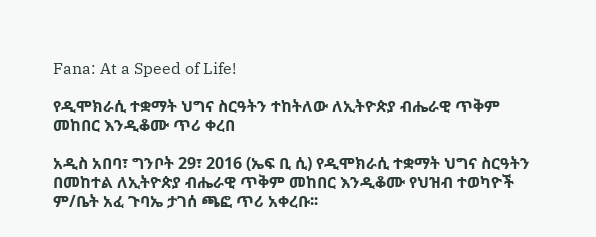Fana: At a Speed of Life!

የዲሞክራሲ ተቋማት ህግና ስርዓትን ተከትለው ለኢትዮጵያ ብሔራዊ ጥቅም መከበር እንዲቆሙ ጥሪ ቀረበ

አዲስ አበባ፣ ግንቦት 29፣ 2016 (ኤፍ ቢ ሲ) የዲሞክራሲ ተቋማት ህግና ስርዓትን በመከተል ለኢትዮጵያ ብሔራዊ ጥቅም መከበር እንዲቆሙ የህዝብ ተወካዮች ም/ቤት አፈ ጉባኤ ታገሰ ጫፎ ጥሪ አቀረቡ፡፡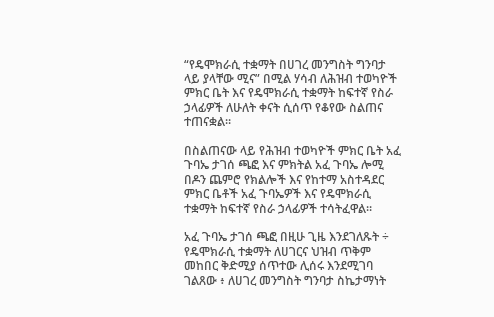“የዴሞክራሲ ተቋማት በሀገረ መንግስት ግንባታ ላይ ያላቸው ሚና” በሚል ሃሳብ ለሕዝብ ተወካዮች ምክር ቤት እና የዴሞክራሲ ተቋማት ከፍተኛ የስራ ኃላፊዎች ለሁለት ቀናት ሲሰጥ የቆየው ስልጠና ተጠናቋል።

በስልጠናው ላይ የሕዝብ ተወካዮች ምክር ቤት አፈ ጉባኤ ታገሰ ጫፎ እና ምክትል አፈ ጉባኤ ሎሚ በዶን ጨምሮ የክልሎች እና የከተማ አስተዳደር ምክር ቤቶች አፈ ጉባኤዎች እና የዴሞክራሲ ተቋማት ከፍተኛ የስራ ኃላፊዎች ተሳትፈዋል።

አፈ ጉባኤ ታገሰ ጫፎ በዚሁ ጊዜ እንደገለጹት ÷ የዴሞክራሲ ተቋማት ለሀገርና ህዝብ ጥቅም መከበር ቅድሚያ ሰጥተው ሊሰሩ እንደሚገባ ገልጸው ፥ ለሀገረ መንግስት ግንባታ ስኬታማነት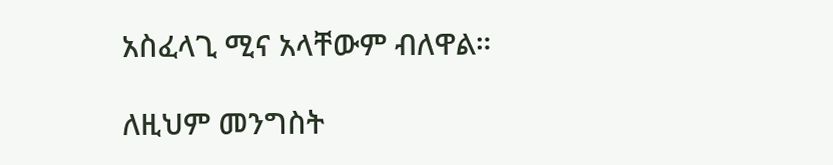አስፈላጊ ሚና አላቸውም ብለዋል።

ለዚህም መንግስት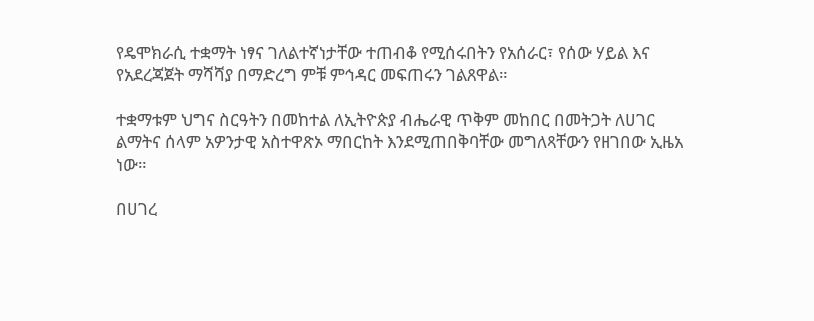የዴሞክራሲ ተቋማት ነፃና ገለልተኛነታቸው ተጠብቆ የሚሰሩበትን የአሰራር፣ የሰው ሃይል እና የአደረጃጀት ማሻሻያ በማድረግ ምቹ ምኅዳር መፍጠሩን ገልጸዋል።

ተቋማቱም ህግና ስርዓትን በመከተል ለኢትዮጵያ ብሔራዊ ጥቅም መከበር በመትጋት ለሀገር ልማትና ሰላም አዎንታዊ አስተዋጽኦ ማበርከት እንደሚጠበቅባቸው መግለጻቸውን የዘገበው ኢዜአ ነው።

በሀገረ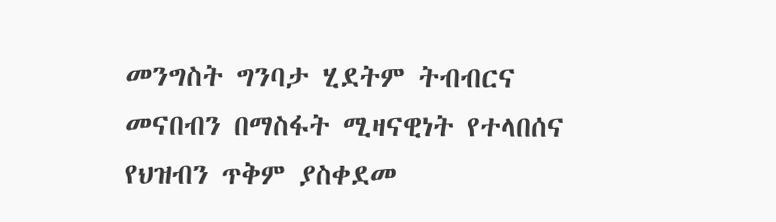መንግስት ግንባታ ሂደትም ትብብርና መናበብን በማስፋት ሚዛናዊነት የተላበሰና የህዝብን ጥቅም ያስቀደመ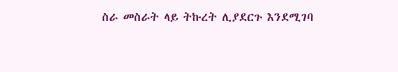ስራ መስራት ላይ ትኩረት ሊያደርጉ እንደሚገባ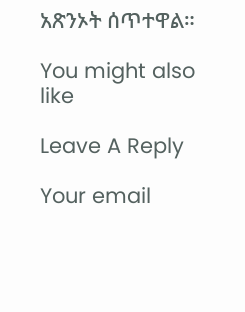አጽንኦት ሰጥተዋል።

You might also like

Leave A Reply

Your email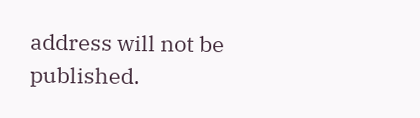address will not be published.